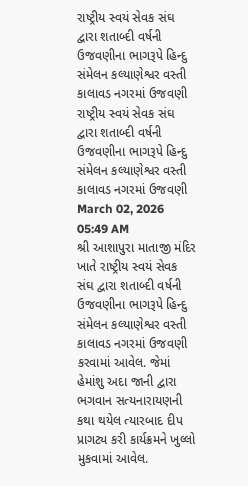રાષ્ટ્રીય સ્વયં સેવક સંઘ દ્વારા શતાબ્દી વર્ષની ઉજવણીના ભાગરૂપે હિન્દુ સંમેલન કલ્યાણેશ્વર વસ્તી કાલાવડ નગરમાં ઉજવણી
રાષ્ટ્રીય સ્વયં સેવક સંઘ દ્વારા શતાબ્દી વર્ષની ઉજવણીના ભાગરૂપે હિન્દુ સંમેલન કલ્યાણેશ્વર વસ્તી કાલાવડ નગરમાં ઉજવણી
March 02, 2026 05:49 AM
શ્રી આશાપુરા માતાજી મંદિર ખાતે રાષ્ટ્રીય સ્વયં સેવક સંઘ દ્વારા શતાબ્દી વર્ષની ઉજવણીના ભાગરૂપે હિન્દુ સંમેલન કલ્યાણેશ્વર વસ્તી કાલાવડ નગરમાં ઉજવણી કરવામાં આવેલ. જેમાં હેમાંશુ અદા જાની દ્વારા ભગવાન સત્યનારાયણની કથા થયેલ ત્યારબાદ દીપ પ્રાગટ્ય કરી કાર્યક્રમને ખુલ્લો મુકવામાં આવેલ.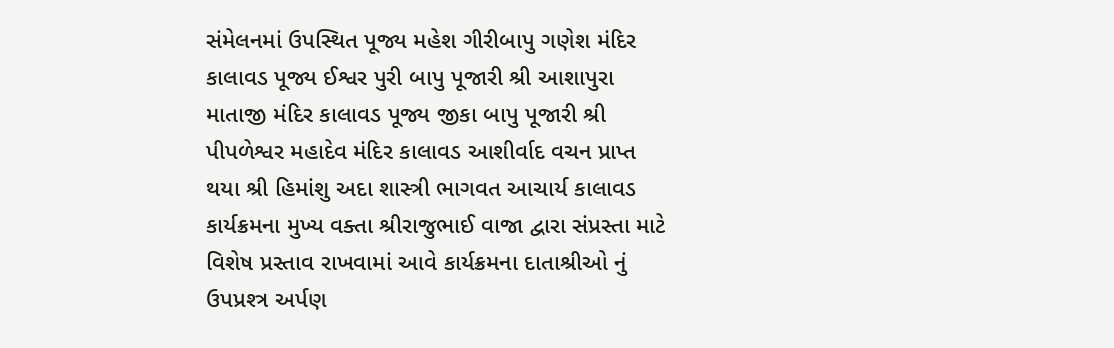સંમેલનમાં ઉપસ્થિત પૂજ્ય મહેશ ગીરીબાપુ ગણેશ મંદિર કાલાવડ પૂજ્ય ઈશ્વર પુરી બાપુ પૂજારી શ્રી આશાપુરા માતાજી મંદિર કાલાવડ પૂજ્ય જીકા બાપુ પૂજારી શ્રી પીપળેશ્વર મહાદેવ મંદિર કાલાવડ આશીર્વાદ વચન પ્રાપ્ત થયા શ્રી હિમાંશુ અદા શાસ્ત્રી ભાગવત આચાર્ય કાલાવડ કાર્યક્રમના મુખ્ય વક્તા શ્રીરાજુભાઈ વાજા દ્વારા સંપ્રસ્તા માટે વિશેષ પ્રસ્તાવ રાખવામાં આવે કાર્યક્રમના દાતાશ્રીઓ નું ઉપપ્રશ્ત્ર અર્પણ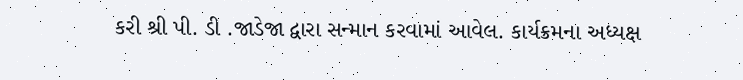કરી શ્રી પી. ડી .જાડેજા દ્વારા સન્માન કરવામાં આવેલ. કાર્યક્રમના અધ્યક્ષ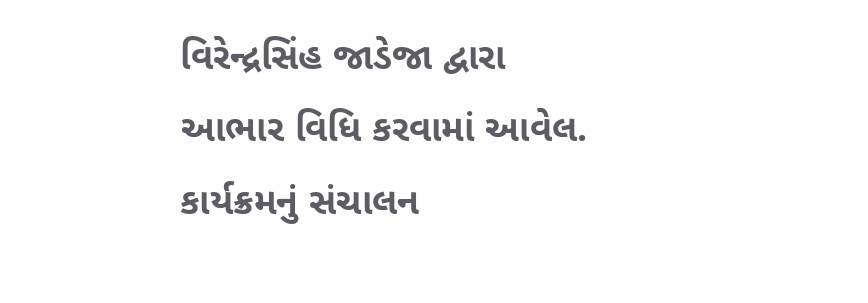વિરેન્દ્રસિંહ જાડેજા દ્વારા આભાર વિધિ કરવામાં આવેલ. કાર્યક્રમનું સંચાલન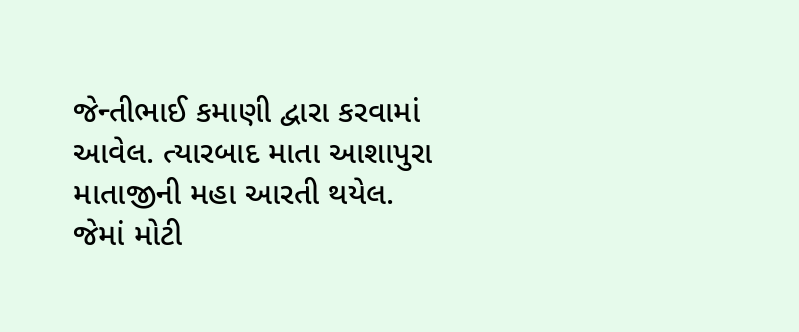જેન્તીભાઈ કમાણી દ્વારા કરવામાં આવેલ. ત્યારબાદ માતા આશાપુરા માતાજીની મહા આરતી થયેલ. જેમાં મોટી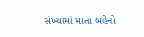સંખ્યામાં માતા બહેનો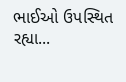ભાઈઓ ઉપસ્થિત રહ્યા...